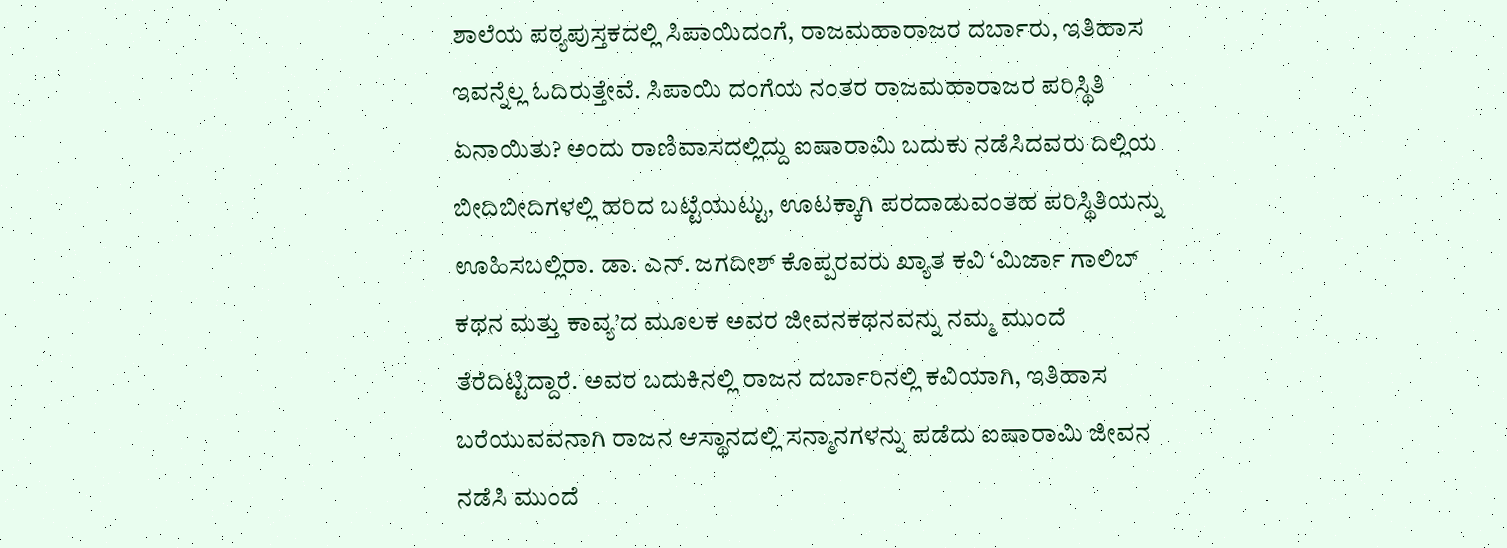ಶಾಲೆಯ ಪಠ್ಯಪುಸ್ತಕದಲ್ಲಿ ಸಿಪಾಯಿದಂಗೆ, ರಾಜಮಹಾರಾಜರ ದರ್ಬಾರು, ಇತಿಹಾಸ ಇವನ್ನೆಲ್ಲ ಓದಿರುತ್ತೇವೆ. ಸಿಪಾಯಿ ದಂಗೆಯ ನಂತರ ರಾಜಮಹಾರಾಜರ ಪರಿಸ್ಥಿತಿ ಏನಾಯಿತು? ಅಂದು ರಾಣಿವಾಸದಲ್ಲಿದ್ದು ಐಷಾರಾಮಿ ಬದುಕು ನಡೆಸಿದವರು ದಿಲ್ಲಿಯ ಬೀದಿಬೀದಿಗಳಲ್ಲಿ ಹರಿದ ಬಟ್ಟೆಯುಟ್ಟು, ಊಟಕ್ಕಾಗಿ ಪರದಾಡುವಂತಹ ಪರಿಸ್ಥಿತಿಯನ್ನು ಊಹಿಸಬಲ್ಲಿರಾ. ಡಾ. ಎನ್. ಜಗದೀಶ್ ಕೊಪ್ಪರವರು ಖ್ಯಾತ ಕವಿ ‘ಮಿರ್ಜಾ ಗಾಲಿಬ್ ಕಥನ ಮತ್ತು ಕಾವ್ಯ’ದ ಮೂಲಕ ಅವರ ಜೀವನಕಥನವನ್ನು ನಮ್ಮ ಮುಂದೆ ತೆರೆದಿಟ್ಟಿದ್ದಾರೆ. ಅವರ ಬದುಕಿನಲ್ಲಿ ರಾಜನ ದರ್ಬಾರಿನಲ್ಲಿ ಕವಿಯಾಗಿ, ಇತಿಹಾಸ ಬರೆಯುವವನಾಗಿ ರಾಜನ ಆಸ್ಥಾನದಲ್ಲಿ ಸನ್ಮಾನಗಳನ್ನು ಪಡೆದು ಐಷಾರಾಮಿ ಜೀವನ ನಡೆಸಿ ಮುಂದೆ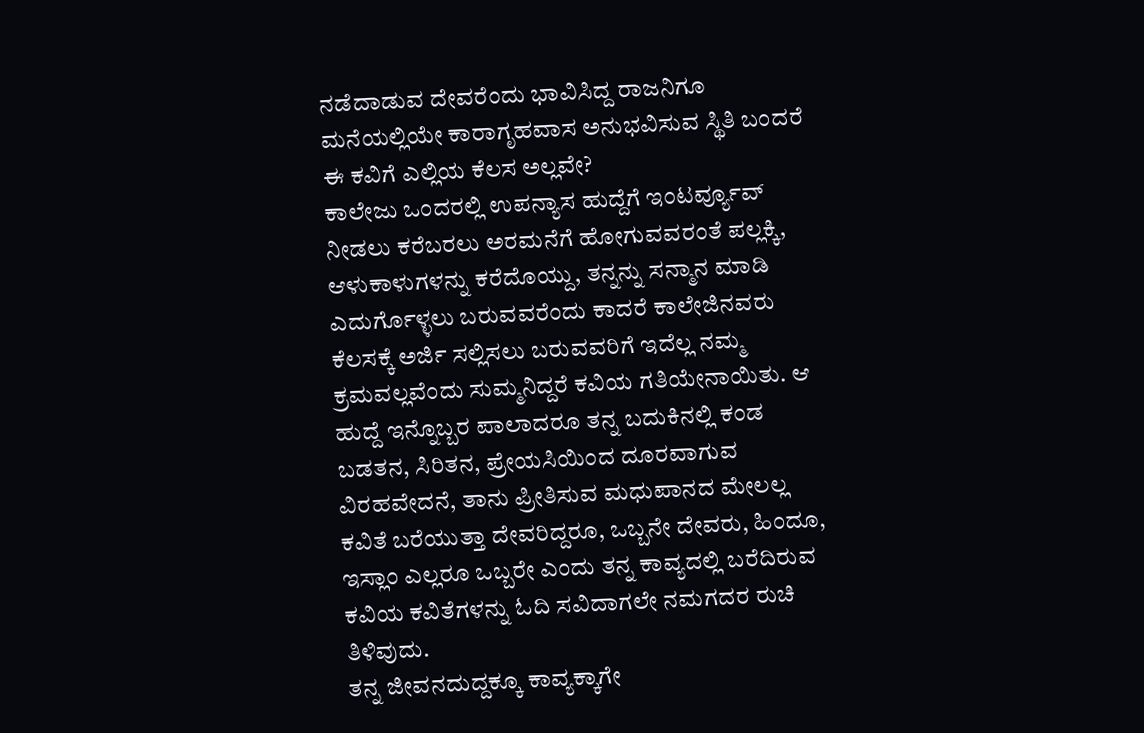ನಡೆದಾಡುವ ದೇವರೆಂದು ಭಾವಿಸಿದ್ದ ರಾಜನಿಗೂ ಮನೆಯಲ್ಲಿಯೇ ಕಾರಾಗೃಹವಾಸ ಅನುಭವಿಸುವ ಸ್ಥಿತಿ ಬಂದರೆ ಈ ಕವಿಗೆ ಎಲ್ಲಿಯ ಕೆಲಸ ಅಲ್ಲವೇ?
ಕಾಲೇಜು ಒಂದರಲ್ಲಿ ಉಪನ್ಯಾಸ ಹುದ್ದೆಗೆ ಇಂಟರ್ವ್ಯೂವ್ ನೀಡಲು ಕರೆಬರಲು ಅರಮನೆಗೆ ಹೋಗುವವರಂತೆ ಪಲ್ಲಕ್ಕಿ, ಆಳುಕಾಳುಗಳನ್ನು ಕರೆದೊಯ್ದು, ತನ್ನನ್ನು ಸನ್ಮಾನ ಮಾಡಿ ಎದುರ್ಗೊಳ್ಳಲು ಬರುವವರೆಂದು ಕಾದರೆ ಕಾಲೇಜಿನವರು ಕೆಲಸಕ್ಕೆ ಅರ್ಜಿ ಸಲ್ಲಿಸಲು ಬರುವವರಿಗೆ ಇದೆಲ್ಲ ನಮ್ಮ ಕ್ರಮವಲ್ಲವೆಂದು ಸುಮ್ಮನಿದ್ದರೆ ಕವಿಯ ಗತಿಯೇನಾಯಿತು. ಆ ಹುದ್ದೆ ಇನ್ನೊಬ್ಬರ ಪಾಲಾದರೂ ತನ್ನ ಬದುಕಿನಲ್ಲಿ ಕಂಡ ಬಡತನ, ಸಿರಿತನ, ಪ್ರೇಯಸಿಯಿಂದ ದೂರವಾಗುವ ವಿರಹವೇದನೆ, ತಾನು ಪ್ರೀತಿಸುವ ಮಧುಪಾನದ ಮೇಲಲ್ಲ ಕವಿತೆ ಬರೆಯುತ್ತಾ ದೇವರಿದ್ದರೂ, ಒಬ್ಬನೇ ದೇವರು, ಹಿಂದೂ, ಇಸ್ಲಾಂ ಎಲ್ಲರೂ ಒಬ್ಬರೇ ಎಂದು ತನ್ನ ಕಾವ್ಯದಲ್ಲಿ ಬರೆದಿರುವ ಕವಿಯ ಕವಿತೆಗಳನ್ನು ಓದಿ ಸವಿದಾಗಲೇ ನಮಗದರ ರುಚಿ ತಿಳಿವುದು.
ತನ್ನ ಜೀವನದುದ್ದಕ್ಕೂ ಕಾವ್ಯಕ್ಕಾಗೇ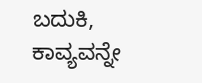ಬದುಕಿ, ಕಾವ್ಯವನ್ನೇ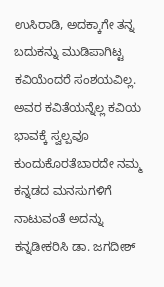ಉಸಿರಾಡಿ, ಅದಕ್ಕಾಗೇ ತನ್ನ ಬದುಕನ್ನು ಮುಡಿಪಾಗಿಟ್ಟ ಕವಿಯೆಂದರೆ ಸಂಶಯವಿಲ್ಲ. ಅವರ ಕವಿತೆಯನ್ನೆಲ್ಲ ಕವಿಯ ಭಾವಕ್ಕೆ ಸ್ವಲ್ಪವೂ ಕುಂದುಕೊರತೆಬಾರದೇ ನಮ್ಮ ಕನ್ನಡದ ಮನಸುಗಳಿಗೆ ನಾಟುವಂತೆ ಅದನ್ನು ಕನ್ನಡೀಕರಿಸಿ ಡಾ. ಜಗದೀಶ್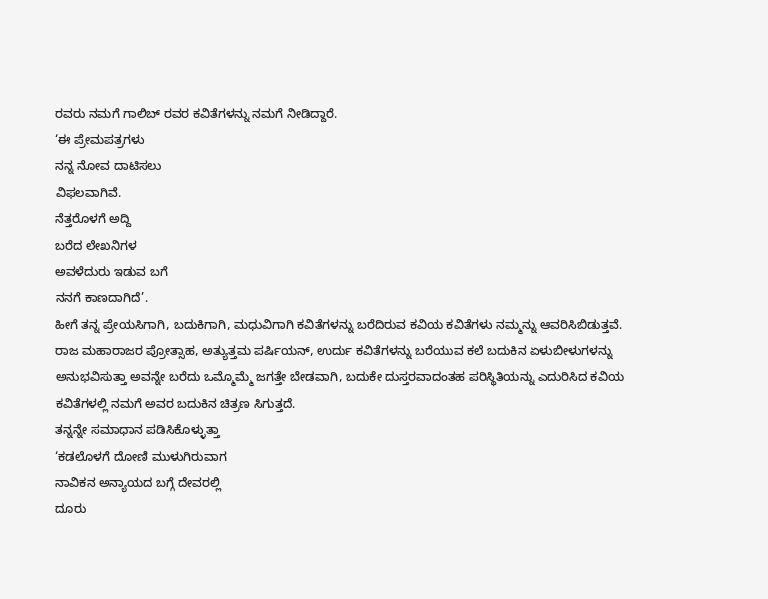ರವರು ನಮಗೆ ಗಾಲಿಬ್ ರವರ ಕವಿತೆಗಳನ್ನು ನಮಗೆ ನೀಡಿದ್ದಾರೆ.
‘ಈ ಪ್ರೇಮಪತ್ರಗಳು
ನನ್ನ ನೋವ ದಾಟಿಸಲು
ವಿಫಲವಾಗಿವೆ.
ನೆತ್ತರೊಳಗೆ ಅದ್ದಿ
ಬರೆದ ಲೇಖನಿಗಳ
ಅವಳೆದುರು ಇಡುವ ಬಗೆ
ನನಗೆ ಕಾಣದಾಗಿದೆ’.
ಹೀಗೆ ತನ್ನ ಪ್ರೇಯಸಿಗಾಗಿ, ಬದುಕಿಗಾಗಿ, ಮಧುವಿಗಾಗಿ ಕವಿತೆಗಳನ್ನು ಬರೆದಿರುವ ಕವಿಯ ಕವಿತೆಗಳು ನಮ್ಮನ್ನು ಆವರಿಸಿಬಿಡುತ್ತವೆ.
ರಾಜ ಮಹಾರಾಜರ ಪ್ರೋತ್ಸಾಹ, ಅತ್ಯುತ್ತಮ ಪರ್ಷಿಯನ್, ಉರ್ದು ಕವಿತೆಗಳನ್ನು ಬರೆಯುವ ಕಲೆ ಬದುಕಿನ ಏಳುಬೀಳುಗಳನ್ನು ಅನುಭವಿಸುತ್ತಾ ಅವನ್ನೇ ಬರೆದು ಒಮ್ಮೊಮ್ಮೆ ಜಗತ್ತೇ ಬೇಡವಾಗಿ, ಬದುಕೇ ದುಸ್ತರವಾದಂತಹ ಪರಿಸ್ಥಿತಿಯನ್ನು ಎದುರಿಸಿದ ಕವಿಯ ಕವಿತೆಗಳಲ್ಲಿ ನಮಗೆ ಅವರ ಬದುಕಿನ ಚಿತ್ರಣ ಸಿಗುತ್ತದೆ.
ತನ್ನನ್ನೇ ಸಮಾಧಾನ ಪಡಿಸಿಕೊಳ್ಳುತ್ತಾ
‘ಕಡಲೊಳಗೆ ದೋಣಿ ಮುಳುಗಿರುವಾಗ
ನಾವಿಕನ ಅನ್ಯಾಯದ ಬಗ್ಗೆ ದೇವರಲ್ಲಿ
ದೂರು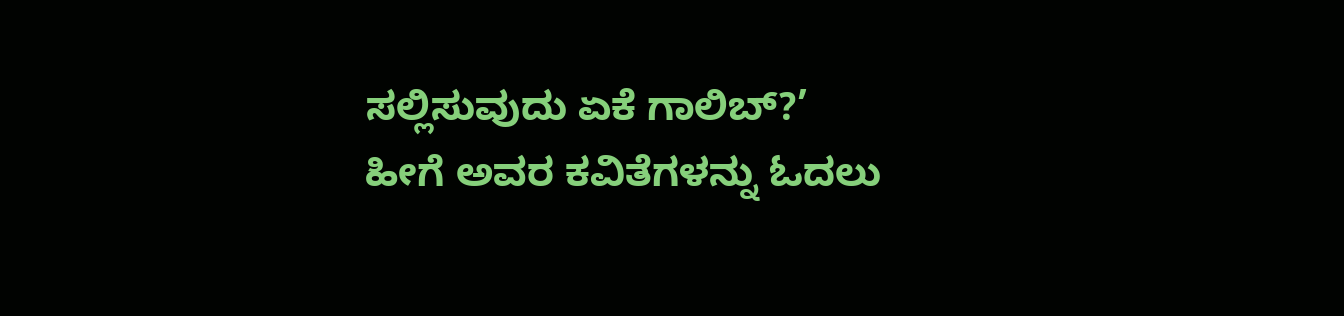ಸಲ್ಲಿಸುವುದು ಏಕೆ ಗಾಲಿಬ್?’
ಹೀಗೆ ಅವರ ಕವಿತೆಗಳನ್ನು ಓದಲು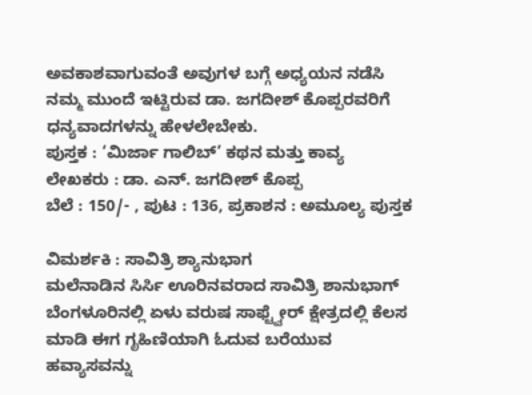ಅವಕಾಶವಾಗುವಂತೆ ಅವುಗಳ ಬಗ್ಗೆ ಅಧ್ಯಯನ ನಡೆಸಿ ನಮ್ಮ ಮುಂದೆ ಇಟ್ಟಿರುವ ಡಾ. ಜಗದೀಶ್ ಕೊಪ್ಪರವರಿಗೆ ಧನ್ಯವಾದಗಳನ್ನು ಹೇಳಲೇಬೇಕು.
ಪುಸ್ತಕ : ‘ಮಿರ್ಜಾ ಗಾಲಿಬ್’ ಕಥನ ಮತ್ತು ಕಾವ್ಯ
ಲೇಖಕರು : ಡಾ. ಎನ್. ಜಗದೀಶ್ ಕೊಪ್ಪ
ಬೆಲೆ : 150/- , ಪುಟ : 136, ಪ್ರಕಾಶನ : ಅಮೂಲ್ಯ ಪುಸ್ತಕ

ವಿಮರ್ಶಕಿ : ಸಾವಿತ್ರಿ ಶ್ಯಾನುಭಾಗ
ಮಲೆನಾಡಿನ ಸಿರ್ಸಿ ಊರಿನವರಾದ ಸಾವಿತ್ರಿ ಶಾನುಭಾಗ್ ಬೆಂಗಳೂರಿನಲ್ಲಿ ಏಳು ವರುಷ ಸಾಫ್ಟ್ವೇರ್ ಕ್ಷೇತ್ರದಲ್ಲಿ ಕೆಲಸ ಮಾಡಿ ಈಗ ಗೃಹಿಣಿಯಾಗಿ ಓದುವ ಬರೆಯುವ ಹವ್ಯಾಸವನ್ನು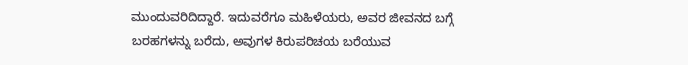ಮುಂದುವರಿದಿದ್ದಾರೆ. ಇದುವರೆಗೂ ಮಹಿಳೆಯರು, ಅವರ ಜೀವನದ ಬಗ್ಗೆ ಬರಹಗಳನ್ನು ಬರೆದು, ಅವುಗಳ ಕಿರುಪರಿಚಯ ಬರೆಯುವ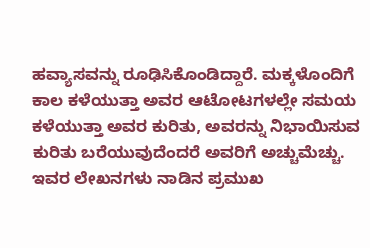ಹವ್ಯಾಸವನ್ನು ರೂಢಿಸಿಕೊಂಡಿದ್ದಾರೆ. ಮಕ್ಕಳೊಂದಿಗೆ ಕಾಲ ಕಳೆಯುತ್ತಾ ಅವರ ಆಟೋಟಗಳಲ್ಲೇ ಸಮಯ ಕಳೆಯುತ್ತಾ ಅವರ ಕುರಿತು, ಅವರನ್ನು ನಿಭಾಯಿಸುವ ಕುರಿತು ಬರೆಯುವುದೆಂದರೆ ಅವರಿಗೆ ಅಚ್ಚುಮೆಚ್ಚು. ಇವರ ಲೇಖನಗಳು ನಾಡಿನ ಪ್ರಮುಖ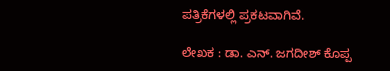ಪತ್ರಿಕೆಗಳಲ್ಲಿ ಪ್ರಕಟವಾಗಿವೆ.

ಲೇಖಕ : ಡಾ. ಎನ್. ಜಗದೀಶ್ ಕೊಪ್ಪ